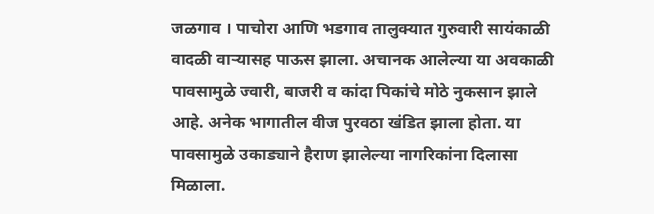जळगाव । पाचोरा आणि भडगाव तालुक्यात गुरुवारी सायंकाळी वादळी वाऱ्यासह पाऊस झाला. अचानक आलेल्या या अवकाळी पावसामुळे ज्वारी, बाजरी व कांदा पिकांचे मोठे नुकसान झाले आहे. अनेक भागातील वीज पुरवठा खंडित झाला होता. या पावसामुळे उकाड्याने हैराण झालेल्या नागरिकांना दिलासा मिळाला.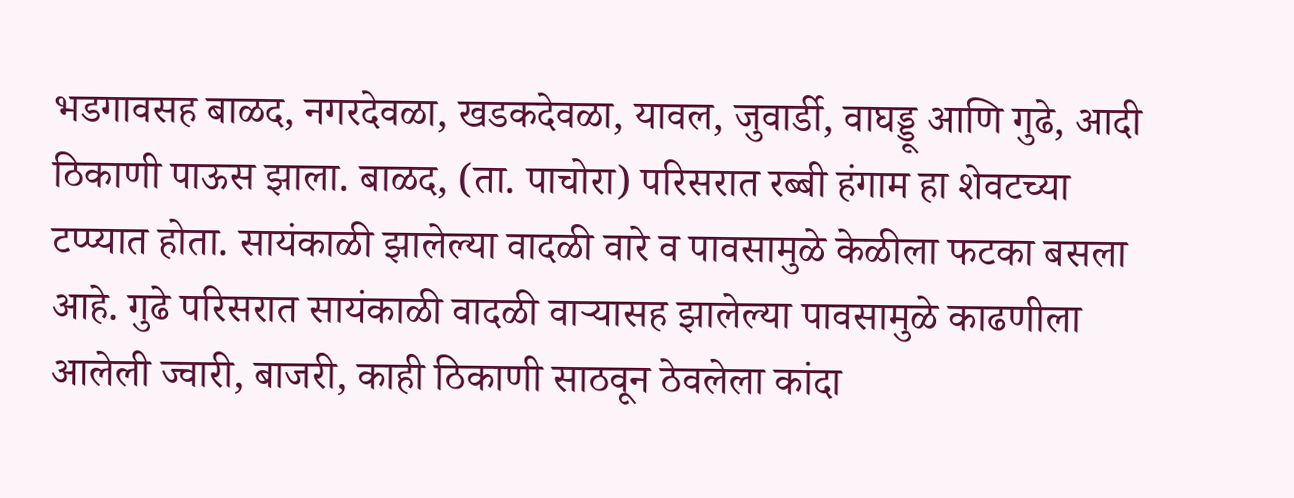भडगावसह बाळद, नगरदेवळा, खडकदेवळा, यावल, जुवार्डी, वाघड्डू आणि गुढे, आदी ठिकाणी पाऊस झाला. बाळद, (ता. पाचोरा) परिसरात रब्बी हंगाम हा शेवटच्या टप्प्यात होता. सायंकाळी झालेल्या वादळी वारे व पावसामुळे केळीला फटका बसला आहे. गुढे परिसरात सायंकाळी वादळी वाऱ्यासह झालेल्या पावसामुळे काढणीला आलेली ज्वारी, बाजरी, काही ठिकाणी साठवून ठेवलेला कांदा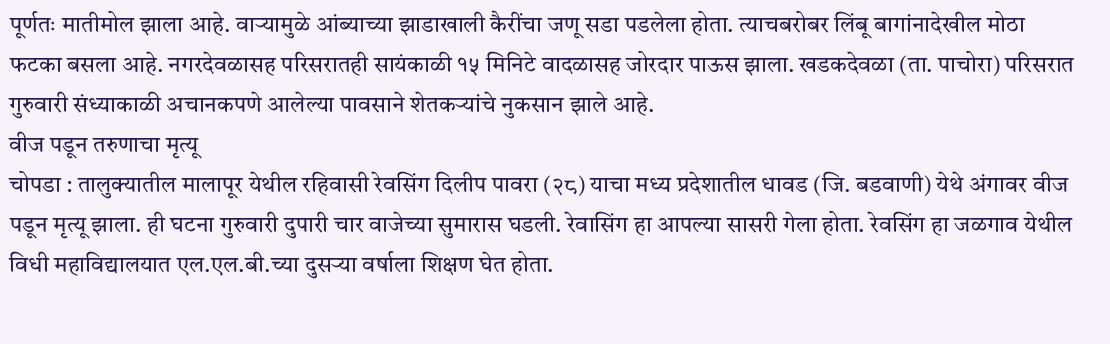पूर्णतः मातीमोल झाला आहे. वाऱ्यामुळे आंब्याच्या झाडाखाली कैरींचा जणू सडा पडलेला होता. त्याचबरोबर लिंबू बागांनादेखील मोठा फटका बसला आहे. नगरदेवळासह परिसरातही सायंकाळी १५ मिनिटे वादळासह जोरदार पाऊस झाला. खडकदेवळा (ता. पाचोरा) परिसरात गुरुवारी संध्याकाळी अचानकपणे आलेल्या पावसाने शेतकऱ्यांचे नुकसान झाले आहे.
वीज पडून तरुणाचा मृत्यू
चोपडा : तालुक्यातील मालापूर येथील रहिवासी रेवसिंग दिलीप पावरा (२८) याचा मध्य प्रदेशातील धावड (जि. बडवाणी) येथे अंगावर वीज पडून मृत्यू झाला. ही घटना गुरुवारी दुपारी चार वाजेच्या सुमारास घडली. रेवासिंग हा आपल्या सासरी गेला होता. रेवसिंग हा जळगाव येथील विधी महाविद्यालयात एल.एल.बी.च्या दुसऱ्या वर्षाला शिक्षण घेत होता.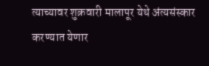त्याच्यावर शुक्रवारी मालापूर येथे अंत्यसंस्कार करण्यात येणार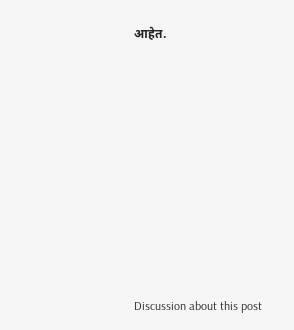आहेत.















Discussion about this post